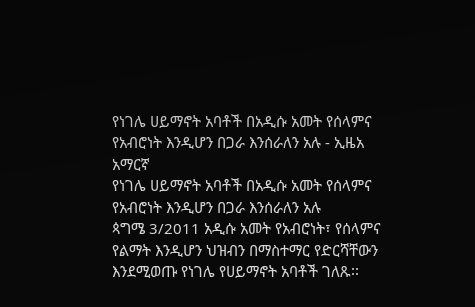የነገሌ ሀይማኖት አባቶች በአዲሱ አመት የሰላምና የአብሮነት እንዲሆን በጋራ እንሰራለን አሉ - ኢዜአ አማርኛ
የነገሌ ሀይማኖት አባቶች በአዲሱ አመት የሰላምና የአብሮነት እንዲሆን በጋራ እንሰራለን አሉ
ጳግሜ 3/2011 አዲሱ አመት የአብሮነት፣ የሰላምና የልማት እንዲሆን ህዝብን በማስተማር የድርሻቸውን እንደሚወጡ የነገሌ የሀይማኖት አባቶች ገለጹ፡፡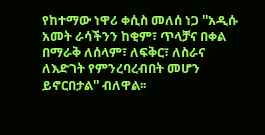የከተማው ነዋሪ ቀሲስ መለሰ ነጋ ''አዲሱ አመት ራሳችንን ከቂም፣ ጥላቻና በቀል በማራቅ ለሰላም፣ ለፍቅር፣ ለስራና ለእድገት የምንረባረብበት መሆን ይኖርበታል'' ብለዋል፡፡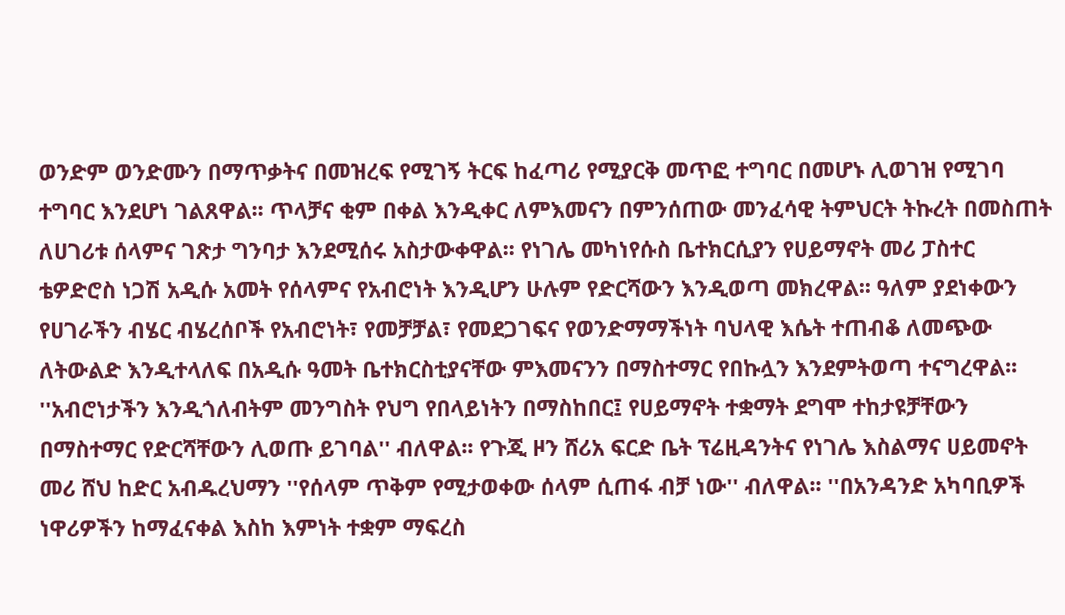ወንድም ወንድሙን በማጥቃትና በመዝረፍ የሚገኝ ትርፍ ከፈጣሪ የሚያርቅ መጥፎ ተግባር በመሆኑ ሊወገዝ የሚገባ ተግባር እንደሆነ ገልጸዋል፡፡ ጥላቻና ቂም በቀል እንዲቀር ለምእመናን በምንሰጠው መንፈሳዊ ትምህርት ትኩረት በመስጠት ለሀገሪቱ ሰላምና ገጽታ ግንባታ እንደሚሰሩ አስታውቀዋል፡፡ የነገሌ መካነየሱስ ቤተክርሲያን የሀይማኖት መሪ ፓስተር ቴዎድሮስ ነጋሽ አዲሱ አመት የሰላምና የአብሮነት እንዲሆን ሁሉም የድርሻውን እንዲወጣ መክረዋል፡፡ ዓለም ያደነቀውን የሀገራችን ብሄር ብሄረሰቦች የአብሮነት፣ የመቻቻል፣ የመደጋገፍና የወንድማማችነት ባህላዊ እሴት ተጠብቆ ለመጭው ለትውልድ እንዲተላለፍ በአዲሱ ዓመት ቤተክርስቲያናቸው ምእመናንን በማስተማር የበኩሏን እንደምትወጣ ተናግረዋል፡፡ ''አብሮነታችን እንዲጎለብትም መንግስት የህግ የበላይነትን በማስከበር፤ የሀይማኖት ተቋማት ደግሞ ተከታዩቻቸውን በማስተማር የድርሻቸውን ሊወጡ ይገባል'' ብለዋል፡፡ የጉጂ ዞን ሸሪአ ፍርድ ቤት ፕሬዚዳንትና የነገሌ እስልማና ሀይመኖት መሪ ሸህ ከድር አብዱረህማን ''የሰላም ጥቅም የሚታወቀው ሰላም ሲጠፋ ብቻ ነው'' ብለዋል፡፡ ''በአንዳንድ አካባቢዎች ነዋሪዎችን ከማፈናቀል እስከ እምነት ተቋም ማፍረስ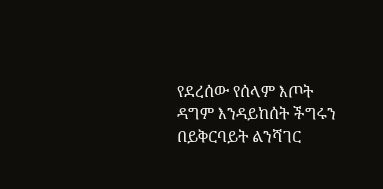የደረሰው የሰላም እጦት ዳግም እንዳይከሰት ችግሩን በይቅርባይት ልንሻገር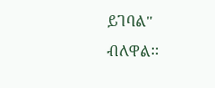ይገባል'' ብለዋል፡፡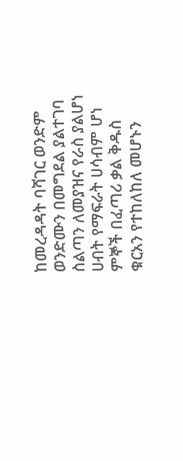ከመረዳዳት ባሻገር ወንድም ወንድሙን በመግደል ያልተገባ ስልጣን ለመያዝና የራስ ያልሆነ ሀብት የማፍራት ሀሳብም ሆነ ምኞች በፈጣሪ ቃል ቅዱስ ቁርአን የተከለከለ መሆኑን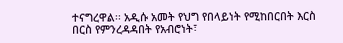ተናግረዋል፡፡ አዲሱ አመት የህግ የበላይነት የሚከበርበት እርስ በርስ የምንረዳዳበት የአብሮነት፣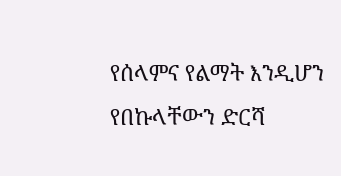የሰላምና የልማት እንዲሆን የበኩላቸውን ድርሻ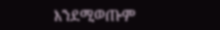እንደሚወጡም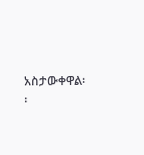አስታውቀዋል፡፡